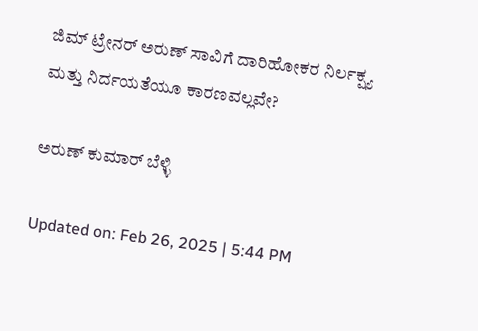ಜಿಮ್ ಟ್ರೇನರ್ ಅರುಣ್ ಸಾವಿಗೆ ದಾರಿಹೋಕರ ನಿರ್ಲಕ್ಷ್ಯ ಮತ್ತು ನಿರ್ದಯತೆಯೂ ಕಾರಣವಲ್ಲವೇ?

ಅರುಣ್ ಕುಮಾರ್ ಬೆಳ್ಳಿ

Updated on: Feb 26, 2025 | 5:44 PM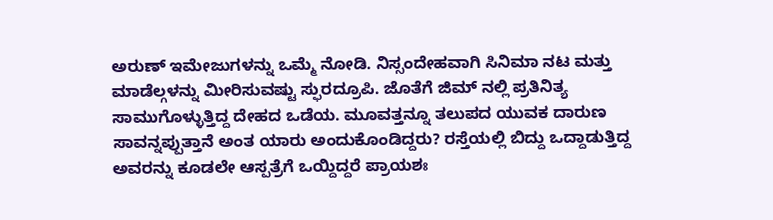ಅರುಣ್ ಇಮೇಜುಗಳನ್ನು ಒಮ್ಮೆ ನೋಡಿ. ನಿಸ್ಸಂದೇಹವಾಗಿ ಸಿನಿಮಾ ನಟ ಮತ್ತು ಮಾಡೆಲ್ಗಳನ್ನು ಮೀರಿಸುವಷ್ಟು ಸ್ಫುರದ್ರೂಪಿ. ಜೊತೆಗೆ ಜಿಮ್ ನಲ್ಲಿ ಪ್ರತಿನಿತ್ಯ ಸಾಮುಗೊಳ್ಳುತ್ತಿದ್ದ ದೇಹದ ಒಡೆಯ. ಮೂವತ್ತನ್ನೂ ತಲುಪದ ಯುವಕ ದಾರುಣ ಸಾವನ್ನಪ್ಪುತ್ತಾನೆ ಅಂತ ಯಾರು ಅಂದುಕೊಂಡಿದ್ದರು? ರಸ್ತೆಯಲ್ಲಿ ಬಿದ್ದು ಒದ್ದಾಡುತ್ತಿದ್ದ ಅವರನ್ನು ಕೂಡಲೇ ಆಸ್ಪತ್ರೆಗೆ ಒಯ್ದಿದ್ದರೆ ಪ್ರಾಯಶಃ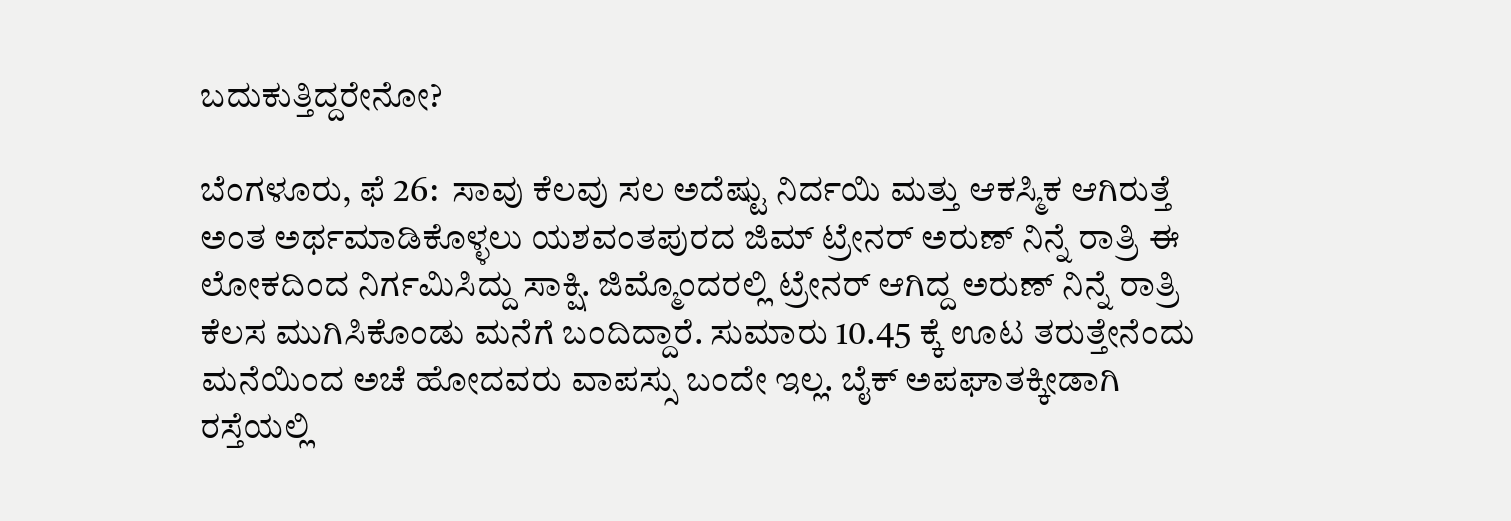ಬದುಕುತ್ತಿದ್ದರೇನೋ?

ಬೆಂಗಳೂರು, ಫೆ 26:  ಸಾವು ಕೆಲವು ಸಲ ಅದೆಷ್ಟು ನಿರ್ದಯಿ ಮತ್ತು ಆಕಸ್ಮಿಕ ಆಗಿರುತ್ತೆ ಅಂತ ಅರ್ಥಮಾಡಿಕೊಳ್ಳಲು ಯಶವಂತಪುರದ ಜಿಮ್ ಟ್ರೇನರ್ ಅರುಣ್ ನಿನ್ನೆ ರಾತ್ರಿ ಈ ಲೋಕದಿಂದ ನಿರ್ಗಮಿಸಿದ್ದು ಸಾಕ್ಷಿ. ಜಿಮ್ಮೊಂದರಲ್ಲಿ ಟ್ರೇನರ್ ಆಗಿದ್ದ ಅರುಣ್ ನಿನ್ನೆ ರಾತ್ರಿ ಕೆಲಸ ಮುಗಿಸಿಕೊಂಡು ಮನೆಗೆ ಬಂದಿದ್ದಾರೆ. ಸುಮಾರು 10.45 ಕ್ಕೆ ಊಟ ತರುತ್ತೇನೆಂದು ಮನೆಯಿಂದ ಅಚೆ ಹೋದವರು ವಾಪಸ್ಸು ಬಂದೇ ಇಲ್ಲ. ಬೈಕ್ ಅಪಘಾತಕ್ಕೀಡಾಗಿ ರಸ್ತೆಯಲ್ಲಿ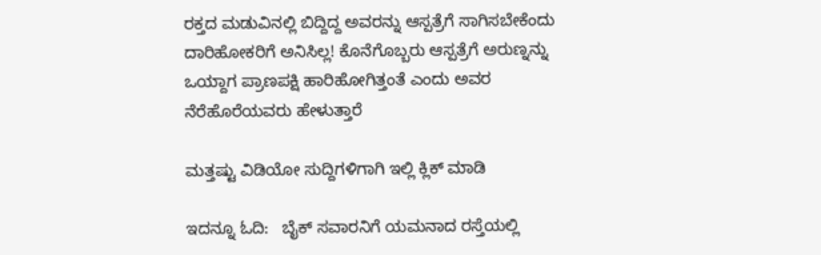ರಕ್ತದ ಮಡುವಿನಲ್ಲಿ ಬಿದ್ದಿದ್ದ ಅವರನ್ನು ಆಸ್ಪತ್ರೆಗೆ ಸಾಗಿಸಬೇಕೆಂದು ದಾರಿಹೋಕರಿಗೆ ಅನಿಸಿಲ್ಲ! ಕೊನೆಗೊಬ್ಬರು ಆಸ್ಪತ್ರೆಗೆ ಅರುಣ್ನನ್ನು ಒಯ್ದಾಗ ಪ್ರಾಣಪಕ್ಷಿ ಹಾರಿಹೋಗಿತ್ತಂತೆ ಎಂದು ಅವರ ನೆರೆಹೊರೆಯವರು ಹೇಳುತ್ತಾರೆ

ಮತ್ತಷ್ಟು ವಿಡಿಯೋ ಸುದ್ದಿಗಳಿಗಾಗಿ ಇಲ್ಲಿ ಕ್ಲಿಕ್ ಮಾಡಿ

ಇದನ್ನೂ ಓದಿ:   ಬೈಕ್ ಸವಾರನಿಗೆ ಯಮನಾದ ರಸ್ತೆಯಲ್ಲಿ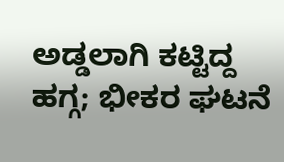ಅಡ್ಡಲಾಗಿ ಕಟ್ಟಿದ್ದ ಹಗ್ಗ; ಭೀಕರ ಘಟನೆ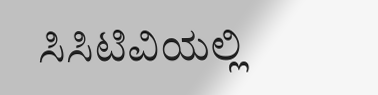ಸಿಸಿಟಿವಿಯಲ್ಲಿ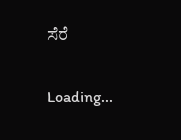ಸೆರೆ

Loading...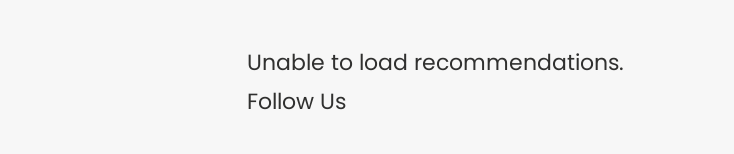Unable to load recommendations.
Follow Us